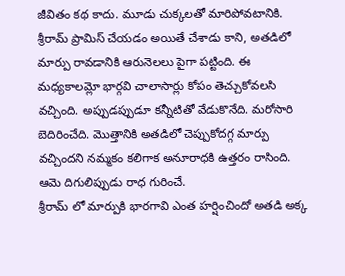జీవితం కథ కాదు. మూడు చుక్కలతో మారిపోవటానికి.
శ్రీరామ్ ప్రామిస్ చేయడం అయితే చేశాడు కాని, అతడిలో మార్పు రావడానికి ఆరునెలలు పైగా పట్టింది. ఈ మధ్యకాలమ్లో భార్గవి చాలాసార్లు కోపం తెచ్చుకోవలసి వచ్చింది. అప్పుడప్పుడూ కన్నీటితో వేడుకొనేది. మరోసారి బెదిరించేది. మొత్తానికి అతడిలో చెప్పుకోదగ్గ మార్పు వచ్చిందని నమ్మకం కలిగాక అనూరాధకి ఉత్తరం రాసింది. ఆమె దిగులిప్పుడు రాధ గురించే.
శ్రీరామ్ లో మార్పుకి భారగావి ఎంత హర్షించిందో అతడి అక్క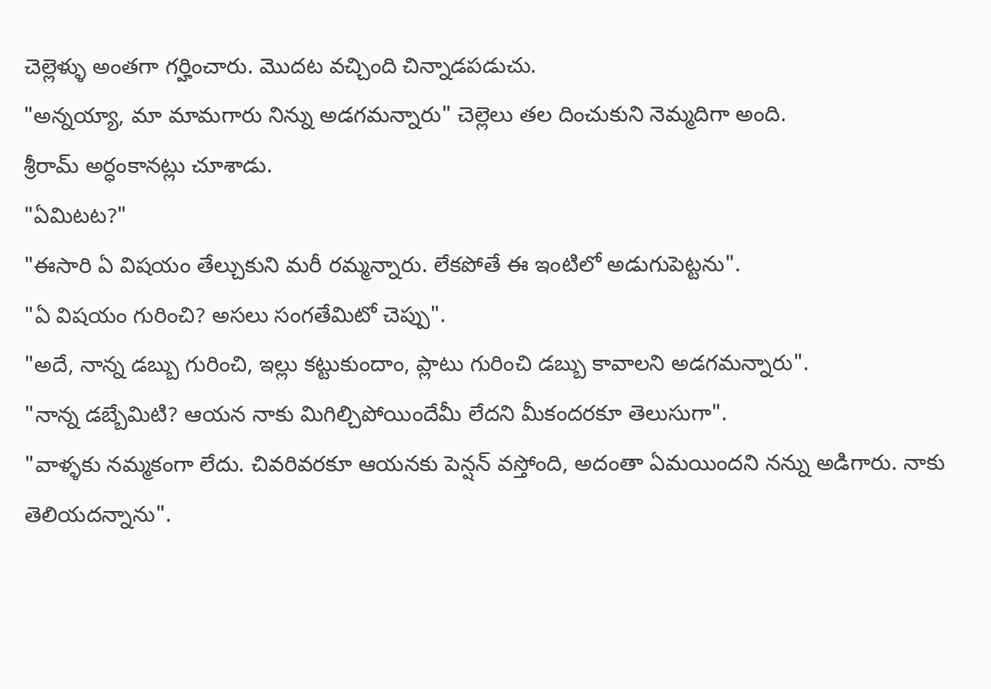చెల్లెళ్ళు అంతగా గర్హించారు. మొదట వచ్చింది చిన్నాడపడుచు.
"అన్నయ్యా, మా మామగారు నిన్ను అడగమన్నారు" చెల్లెలు తల దించుకుని నెమ్మదిగా అంది.
శ్రీరామ్ అర్ధంకానట్లు చూశాడు.
"ఏమిటట?"
"ఈసారి ఏ విషయం తేల్చుకుని మరీ రమ్మన్నారు. లేకపోతే ఈ ఇంటిలో అడుగుపెట్టను".
"ఏ విషయం గురించి? అసలు సంగతేమిటో చెప్పు".
"అదే, నాన్న డబ్బు గురించి, ఇల్లు కట్టుకుందాం, ప్లాటు గురించి డబ్బు కావాలని అడగమన్నారు".
"నాన్న డబ్బేమిటి? ఆయన నాకు మిగిల్చిపోయిందేమీ లేదని మీకందరకూ తెలుసుగా".
"వాళ్ళకు నమ్మకంగా లేదు. చివరివరకూ ఆయనకు పెన్షన్ వస్తోంది, అదంతా ఏమయిందని నన్ను అడిగారు. నాకు తెలియదన్నాను".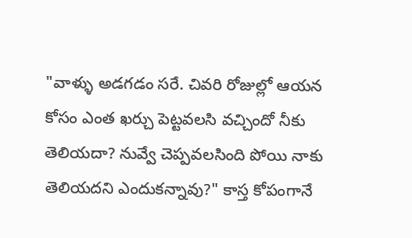"వాళ్ళు అడగడం సరే. చివరి రోజుల్లో ఆయన కోసం ఎంత ఖర్చు పెట్టవలసి వచ్చిందో నీకు తెలియదా? నువ్వే చెప్పవలసింది పోయి నాకు తెలియదని ఎందుకన్నావు?" కాస్త కోపంగానే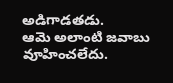అడిగాడతడు.
ఆమె అలాంటి జవాబు వూహించలేదు.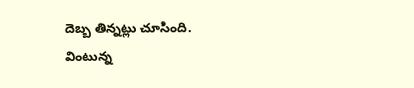దెబ్బ తిన్నట్లు చూసింది.
వింటున్న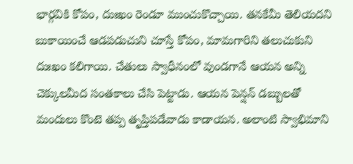భార్గవికి కోపం, దుఃఖం రెండూ ముంచుకొచ్చాయి. తనకేమీ తెలియదని బుకాయించే ఆడపడుచుని చూస్తే కోపం, మామగారిని తలుచుకుని దుఃఖం కలిగాయి. చేతులు స్వాధీనంలో వుండగానే ఆయన అన్ని చెక్కులమీద సంతకాలు చేసి పెట్టాడు. ఆయన పెన్షన్ డబ్బులతో మందులు కొంటె తప్ప తృప్తిపడేవాడు కాడాయన. అలాంటి స్వాభిమాని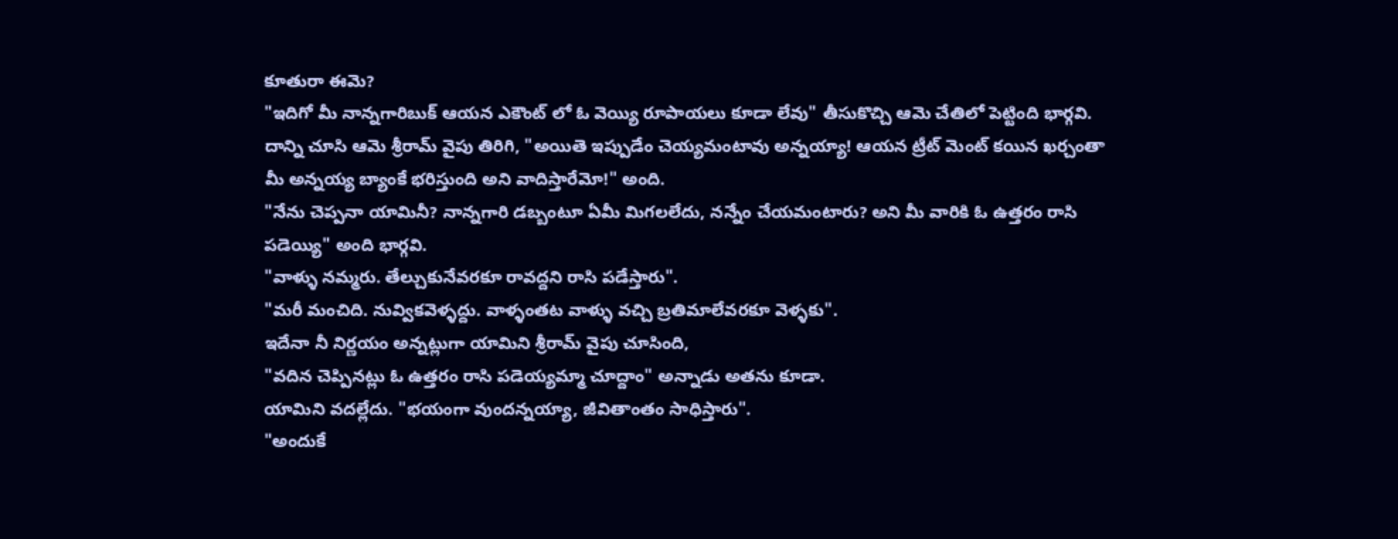కూతురా ఈమె?
"ఇదిగో మీ నాన్నగారిబుక్ ఆయన ఎకౌంట్ లో ఓ వెయ్యి రూపాయలు కూడా లేవు" తీసుకొచ్చి ఆమె చేతిలో పెట్టింది భార్గవి.
దాన్ని చూసి ఆమె శ్రీరామ్ వైపు తిరిగి, "అయితె ఇప్పుడేం చెయ్యమంటావు అన్నయ్యా! ఆయన ట్రీట్ మెంట్ కయిన ఖర్చంతా మీ అన్నయ్య బ్యాంకే భరిస్తుంది అని వాదిస్తారేమో!" అంది.
"నేను చెప్పనా యామినీ? నాన్నగారి డబ్బంటూ ఏమీ మిగలలేదు, నన్నేం చేయమంటారు? అని మీ వారికి ఓ ఉత్తరం రాసి పడెయ్యి" అంది భార్గవి.
"వాళ్ళు నమ్మరు. తేల్చుకునేవరకూ రావద్దని రాసి పడేస్తారు".
"మరీ మంచిది. నువ్వికవెళ్ళద్దు. వాళ్ళంతట వాళ్ళు వచ్చి బ్రతిమాలేవరకూ వెళ్ళకు".
ఇదేనా నీ నిర్ణయం అన్నట్లుగా యామిని శ్రీరామ్ వైపు చూసింది,
"వదిన చెప్పినట్లు ఓ ఉత్తరం రాసి పడెయ్యమ్మా చూద్దాం" అన్నాడు అతను కూడా.
యామిని వదల్లేదు. "భయంగా వుందన్నయ్యా, జీవితాంతం సాధిస్తారు".
"అందుకే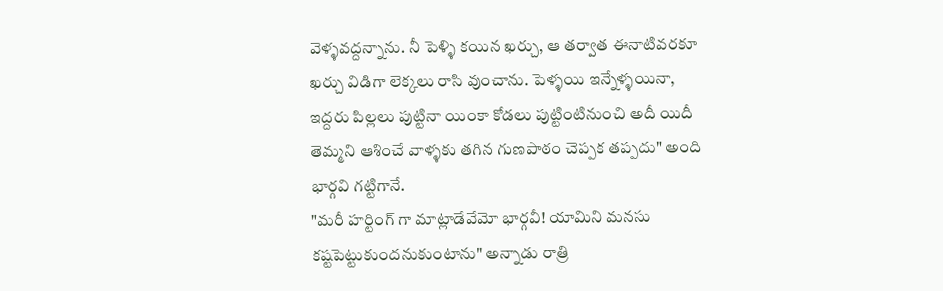వెళ్ళవద్దన్నాను. నీ పెళ్ళి కయిన ఖర్చు, ఆ తర్వాత ఈనాటివరకూ ఖర్చు విడిగా లెక్కలు రాసి వుంచాను. పెళ్ళయి ఇన్నేళ్ళయినా, ఇద్దరు పిల్లలు పుట్టినా యింకా కోడలు పుట్టింటినుంచి అదీ యిదీ తెమ్మని ఆశించే వాళ్ళకు తగిన గుణపాఠం చెప్పక తప్పదు" అంది భార్గవి గట్టిగానే.
"మరీ హర్టింగ్ గా మాట్లాడేవేమో భార్గవీ! యామిని మనసు కష్టపెట్టుకుందనుకుంటాను" అన్నాడు రాత్రి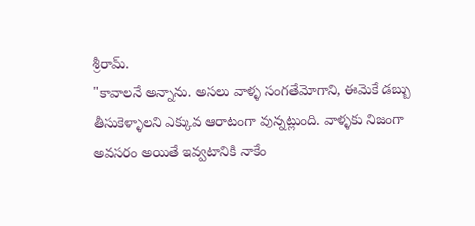శ్రీరామ్.
"కావాలనే అన్నాను. అసలు వాళ్ళ సంగతేమోగాని, ఈమెకే డబ్బు తీసుకెళ్ళాలని ఎక్కువ ఆరాటంగా వున్నట్లుంది. వాళ్ళకు నిజంగా అవసరం అయితే ఇవ్వటానికి నాకేం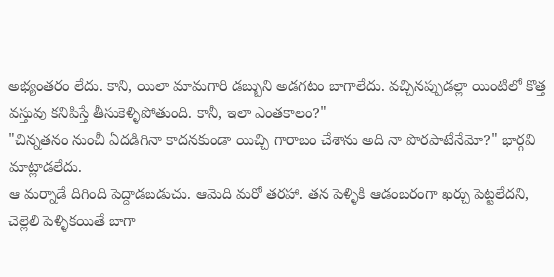అభ్యంతరం లేదు. కాని, యిలా మామగారి డబ్బుని అడగటం బాగాలేదు. వచ్చినప్పుడల్లా యింటిలో కొత్త వస్తువు కనిపిస్తే తీసుకెళ్ళిపోతుంది. కానీ, ఇలా ఎంతకాలం?"
"చిన్నతనం నుంచీ ఏదడిగినా కాదనకుండా యిచ్చి గారాబం చేశాను అది నా పొరపాటేనేమో?" భార్గవి మాట్లాడలేదు.
ఆ మర్నాడే దిగింది పెద్దాడబడుచు. ఆమెది మరో తరహా. తన పెళ్ళికి ఆడంబరంగా ఖర్చు పెట్టలేదని, చెల్లెలి పెళ్ళికయితే బాగా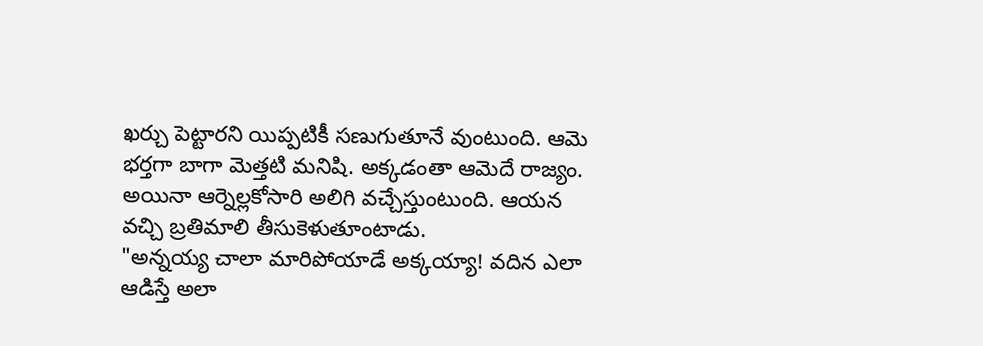ఖర్చు పెట్టారని యిప్పటికీ సణుగుతూనే వుంటుంది. ఆమె భర్తగా బాగా మెత్తటి మనిషి. అక్కడంతా ఆమెదే రాజ్యం. అయినా ఆర్నెల్లకోసారి అలిగి వచ్చేస్తుంటుంది. ఆయన వచ్చి బ్రతిమాలి తీసుకెళుతూంటాడు.
"అన్నయ్య చాలా మారిపోయాడే అక్కయ్యా! వదిన ఎలా ఆడిస్తే అలా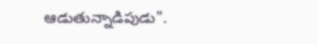ఆడుతున్నాడిపుడు".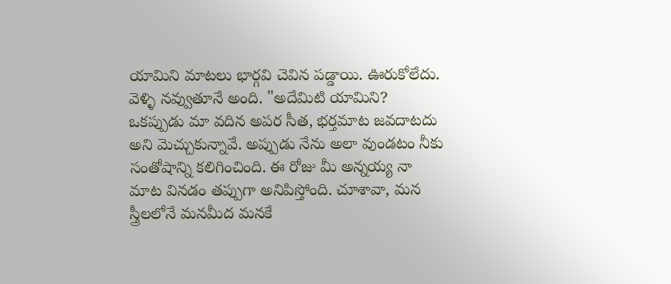యామిని మాటలు భార్గవి చెవిన పడ్డాయి. ఊరుకోలేదు. వెళ్ళి నవ్వుతూనే అంది. "అదేమిటి యామిని? ఒకప్పుడు మా వదిన అపర సీత, భర్తమాట జవదాటదు అని మెచ్చుకున్నావే. అప్పుడు నేను అలా వుండటం నీకు సంతోషాన్ని కలిగించింది. ఈ రోజు మీ అన్నయ్య నా మాట వినడం తప్పుగా అనిపిస్తోంది. చూశావా, మన స్త్రీలలోనే మనమీద మనకే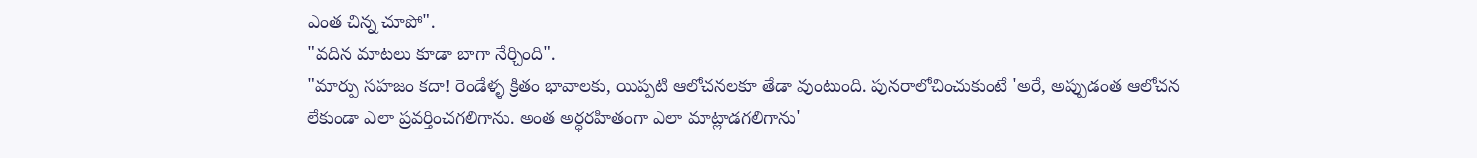ఎంత చిన్న చూపో".
"వదిన మాటలు కూడా బాగా నేర్చింది".
"మార్పు సహజం కదా! రెండేళ్ళ క్రితం భావాలకు, యిప్పటి ఆలోచనలకూ తేడా వుంటుంది. పునరాలోచించుకుంటే 'అరే, అప్పుడంత ఆలోచన లేకుండా ఎలా ప్రవర్తించగలిగాను. అంత అర్ధరహితంగా ఎలా మాట్లాడగలిగాను'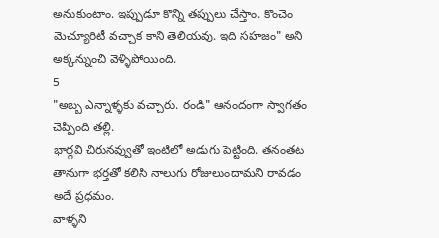అనుకుంటాం. ఇప్పుడూ కొన్ని తప్పులు చేస్తాం. కొంచెం మెచ్యూరిటీ వచ్చాక కాని తెలియవు. ఇది సహజం" అని అక్కన్నుంచి వెళ్ళిపోయింది.
5
"అబ్బ ఎన్నాళ్ళకు వచ్చారు. రండి" ఆనందంగా స్వాగతం చెప్పింది తల్లి.
భార్గవి చిరునవ్వుతో ఇంటిలో అడుగు పెట్టింది. తనంతట తానుగా భర్తతో కలిసి నాలుగు రోజులుందామని రావడం అదే ప్రధమం.
వాళ్ళని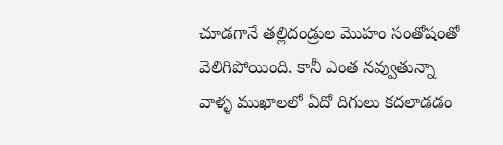చూడగానే తల్లిదండ్రుల మొహం సంతోషంతో వెలిగిపోయింది. కానీ ఎంత నవ్వుతున్నా వాళ్ళ ముఖాలలో ఏదో దిగులు కదలాడడం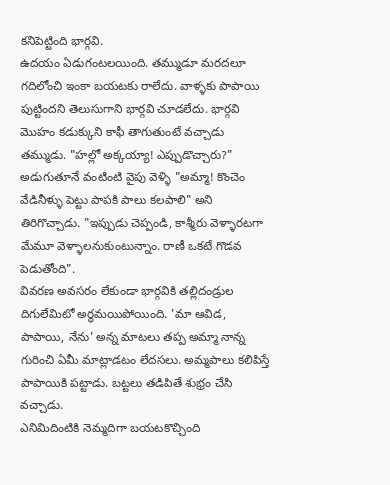కనిపెట్టింది భార్గవి.
ఉదయం ఏడుగంటలయింది. తమ్ముడూ మరదలూ గదిలోంచి ఇంకా బయటకు రాలేదు. వాళ్ళకు పాపాయి పుట్టిందని తెలుసుగాని భార్గవి చూడలేదు. భార్గవి మొహం కడుక్కుని కాఫీ తాగుతుంటే వచ్చాడు తమ్ముడు. "హల్లో అక్కయ్యా! ఎప్పుడొచ్చారు?" అడుగుతూనే వంటింటి వైపు వెళ్ళి "అమ్మా! కొంచెం వేడినీళ్ళు పెట్టు పాపకి పాలు కలపాలి" అని తిరిగొచ్చాడు. "ఇప్పుడు చెప్పండి, కాశ్మీరు వెళ్ళారటగా మేమూ వెళ్ళాలనుకుంటున్నాం. రాణీ ఒకటే గొడవ పెడుతోంది".
వివరణ అవసరం లేకుండా భార్గవికి తల్లిదండ్రుల దిగులేమిటో అర్ధమయిపోయింది. 'మా ఆవిడ, పాపాయి, నేను' అన్న మాటలు తప్ప అమ్మా నాన్న గురించి ఏమీ మాట్లాడటం లేదసలు. అమ్మపాలు కలిపిస్తే పాపాయికి పట్టాడు. బట్టలు తడిపితే శుభ్రం చేసి వచ్చాడు.
ఎనిమిదింటికి నెమ్మదిగా బయటకొచ్చింది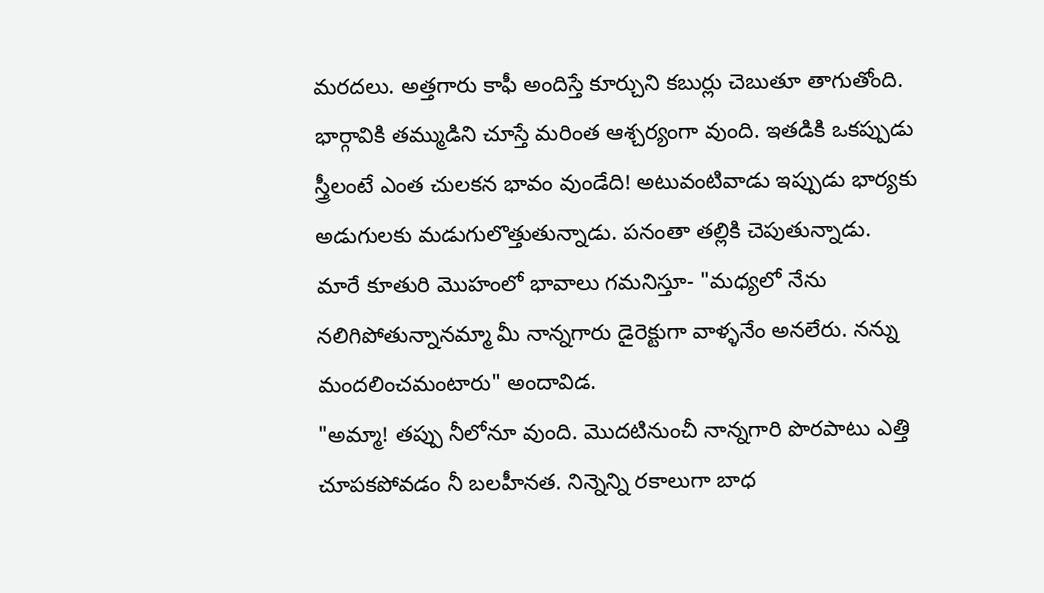మరదలు. అత్తగారు కాఫీ అందిస్తే కూర్చుని కబుర్లు చెబుతూ తాగుతోంది.
భార్గావికి తమ్ముడిని చూస్తే మరింత ఆశ్చర్యంగా వుంది. ఇతడికి ఒకప్పుడు స్త్రీలంటే ఎంత చులకన భావం వుండేది! అటువంటివాడు ఇప్పుడు భార్యకు అడుగులకు మడుగులొత్తుతున్నాడు. పనంతా తల్లికి చెపుతున్నాడు.
మారే కూతురి మొహంలో భావాలు గమనిస్తూ- "మధ్యలో నేను నలిగిపోతున్నానమ్మా మీ నాన్నగారు డైరెక్టుగా వాళ్ళనేం అనలేరు. నన్ను మందలించమంటారు" అందావిడ.
"అమ్మా! తప్పు నీలోనూ వుంది. మొదటినుంచీ నాన్నగారి పొరపాటు ఎత్తి చూపకపోవడం నీ బలహీనత. నిన్నెన్ని రకాలుగా బాధ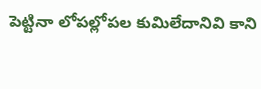పెట్టినా లోపల్లోపల కుమిలేదానివి కాని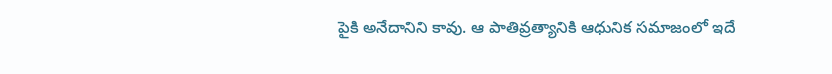పైకి అనేదానిని కావు. ఆ పాతివ్రత్యానికి ఆధునిక సమాజంలో ఇదే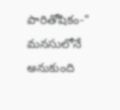పారితోషికం-" మనసులోనే అనుకుంది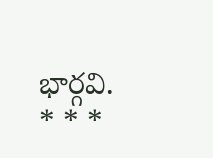భార్గవి.
* * *